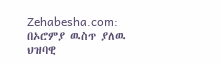Zehabesha.com: በኦሮምያ ዉስጥ ያለዉ ህዝባዊ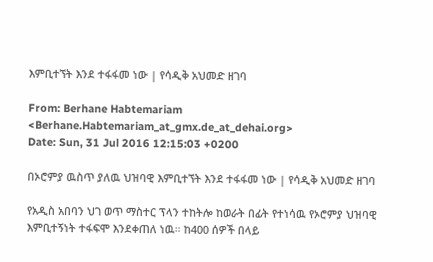እምቢተኘት እንደ ተፋፋመ ነው | የሳዲቅ አህመድ ዘገባ

From: Berhane Habtemariam <Berhane.Habtemariam_at_gmx.de_at_dehai.org>
Date: Sun, 31 Jul 2016 12:15:03 +0200

በኦሮምያ ዉስጥ ያለዉ ህዝባዊ እምቢተኘት እንደ ተፋፋመ ነው | የሳዲቅ አህመድ ዘገባ

የአዲስ አበባን ህገ ወጥ ማስተር ፕላን ተከትሎ ከወራት በፊት የተነሳዉ የኦሮምያ ህዝባዊ እምቢተኝነት ተፋፍሞ እንደቀጠለ ነዉ። ከ400 ሰዎች በላይ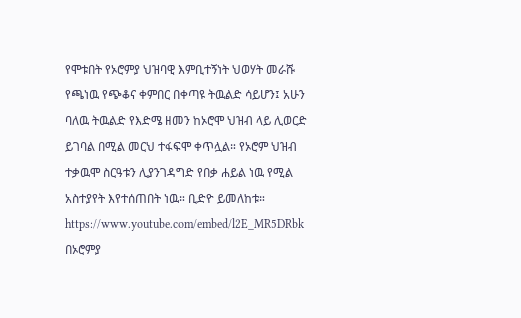የሞቱበት የኦሮምያ ህዝባዊ እምቢተኝነት ህወሃት መራሹ የጫነዉ የጭቆና ቀምበር በቀጣዩ ትዉልድ ሳይሆን፤ አሁን ባለዉ ትዉልድ የእድሜ ዘመን ከኦሮሞ ህዝብ ላይ ሊወርድ ይገባል በሚል መርህ ተፋፍሞ ቀጥሏል። የኦሮም ህዝብ ተቃዉሞ ስርዓቱን ሊያንገዳግድ የበቃ ሐይል ነዉ የሚል አስተያየት እየተሰጠበት ነዉ። ቢድዮ ይመለከቱ።
https://www.youtube.com/embed/l2E_MR5DRbk
በኦሮምያ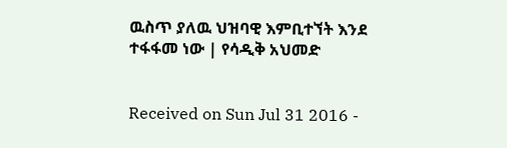ዉስጥ ያለዉ ህዝባዊ እምቢተኘት እንደ ተፋፋመ ነው | የሳዲቅ አህመድ


Received on Sun Jul 31 2016 -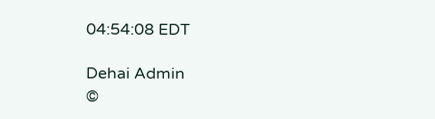04:54:08 EDT

Dehai Admin
©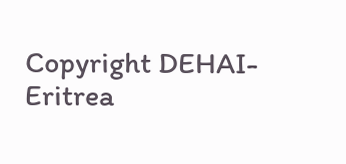Copyright DEHAI-Eritrea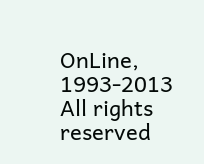OnLine, 1993-2013
All rights reserved